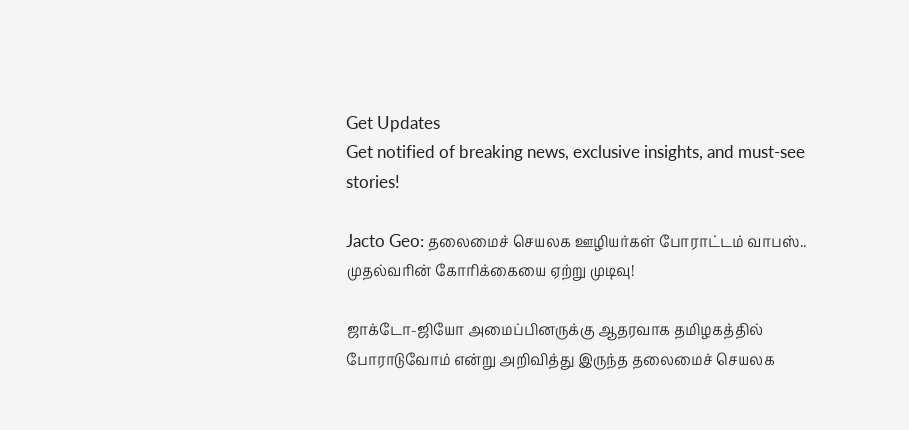Get Updates
Get notified of breaking news, exclusive insights, and must-see stories!

Jacto Geo: தலைமைச் செயலக ஊழியர்கள் போராட்டம் வாபஸ்.. முதல்வரின் கோரிக்கையை ஏற்று முடிவு!

ஜாக்டோ-ஜியோ அமைப்பினருக்கு ஆதரவாக தமிழகத்தில் போராடுவோம் என்று அறிவித்து இருந்த தலைமைச் செயலக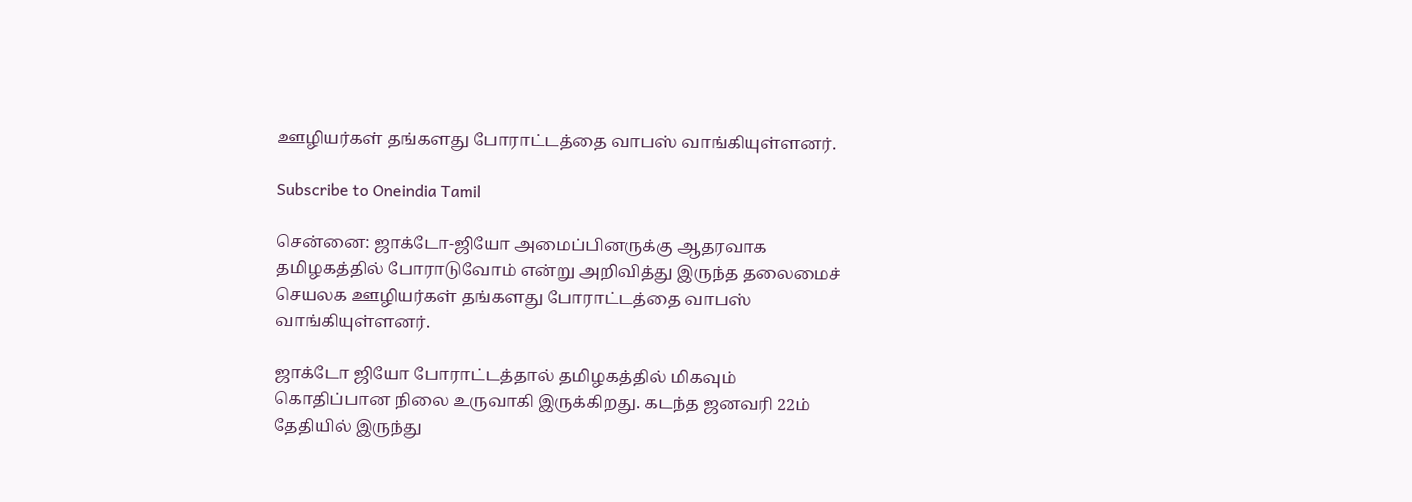ஊழியர்கள் தங்களது போராட்டத்தை வாபஸ் வாங்கியுள்ளனர்.

Subscribe to Oneindia Tamil

சென்னை: ஜாக்டோ-ஜியோ அமைப்பினருக்கு ஆதரவாக தமிழகத்தில் போராடுவோம் என்று அறிவித்து இருந்த தலைமைச் செயலக ஊழியர்கள் தங்களது போராட்டத்தை வாபஸ் வாங்கியுள்ளனர்.

ஜாக்டோ ஜியோ போராட்டத்தால் தமிழகத்தில் மிகவும் கொதிப்பான நிலை உருவாகி இருக்கிறது. கடந்த ஜனவரி 22ம் தேதியில் இருந்து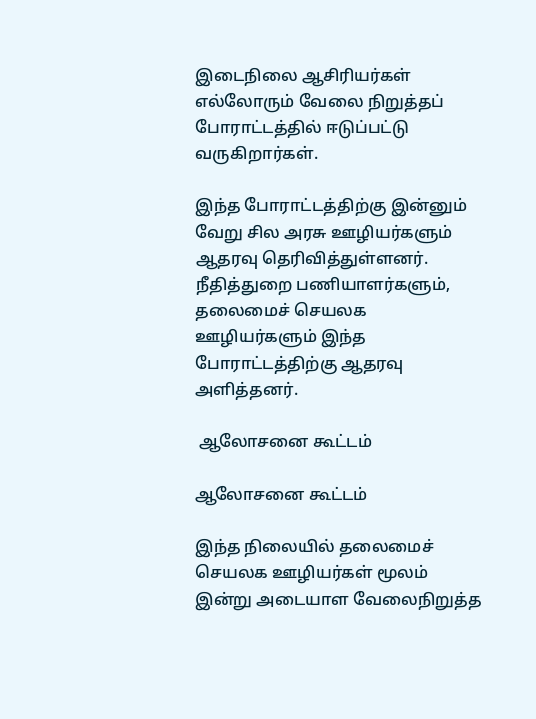இடைநிலை ஆசிரியர்கள் எல்லோரும் வேலை நிறுத்தப் போராட்டத்தில் ஈடுப்பட்டு வருகிறார்கள்.

இந்த போராட்டத்திற்கு இன்னும் வேறு சில அரசு ஊழியர்களும் ஆதரவு தெரிவித்துள்ளனர். நீதித்துறை பணியாளர்களும், தலைமைச் செயலக ஊழியர்களும் இந்த போராட்டத்திற்கு ஆதரவு அளித்தனர்.

 ஆலோசனை கூட்டம்

ஆலோசனை கூட்டம்

இந்த நிலையில் தலைமைச் செயலக ஊழியர்கள் மூலம் இன்று அடையாள வேலைநிறுத்த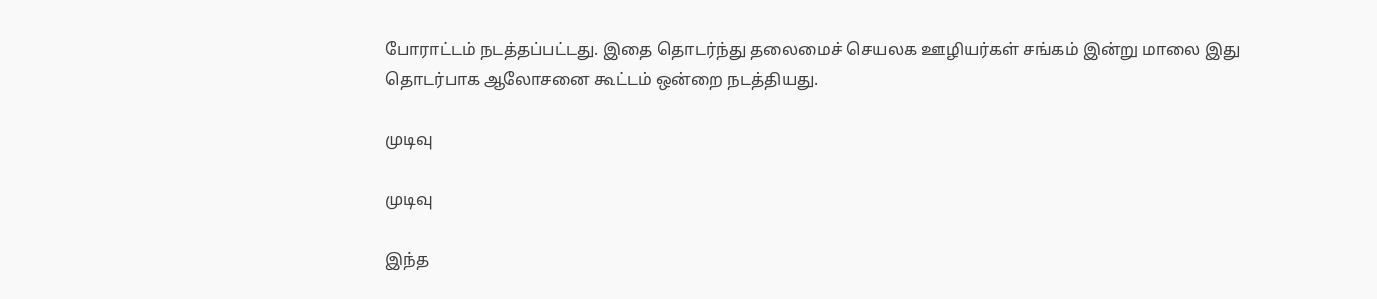போராட்டம் நடத்தப்பட்டது. இதை தொடர்ந்து தலைமைச் செயலக ஊழியர்கள் சங்கம் இன்று மாலை இது தொடர்பாக ஆலோசனை கூட்டம் ஒன்றை நடத்தியது.

முடிவு

முடிவு

இந்த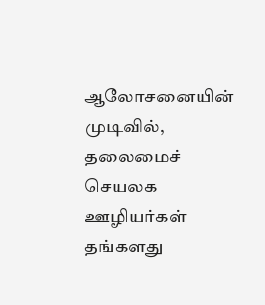ஆலோசனையின் முடிவில், தலைமைச் செயலக ஊழியர்கள் தங்களது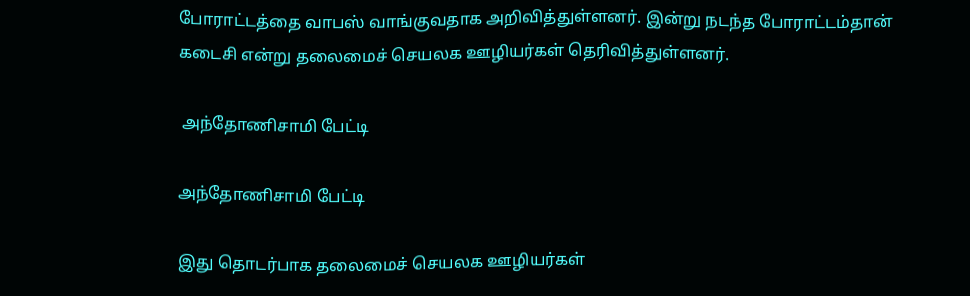போராட்டத்தை வாபஸ் வாங்குவதாக அறிவித்துள்ளனர். இன்று நடந்த போராட்டம்தான் கடைசி என்று தலைமைச் செயலக ஊழியர்கள் தெரிவித்துள்ளனர்.

 அந்தோணிசாமி பேட்டி

அந்தோணிசாமி பேட்டி

இது தொடர்பாக தலைமைச் செயலக ஊழியர்கள்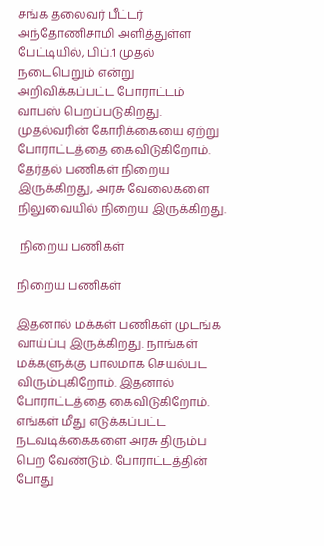சங்க தலைவர் பீட்டர் அந்தோணிசாமி அளித்துள்ள பேட்டியில், பிப்.1 முதல் நடைபெறும் என்று அறிவிக்கப்பட்ட போராட்டம் வாபஸ் பெறப்படுகிறது. முதல்வரின் கோரிக்கையை ஏற்று போராட்டத்தை கைவிடுகிறோம். தேர்தல் பணிகள் நிறைய இருக்கிறது, அரசு வேலைகளை நிலுவையில் நிறைய இருக்கிறது.

 நிறைய பணிகள்

நிறைய பணிகள்

இதனால் மக்கள் பணிகள் முடங்க வாய்ப்பு இருக்கிறது. நாங்கள் மக்களுக்கு பாலமாக செயல்பட விரும்புகிறோம். இதனால் போராட்டத்தை கைவிடுகிறோம். எங்கள் மீது எடுக்கப்பட்ட நடவடிக்கைகளை அரசு திரும்ப பெற வேண்டும். போராட்டத்தின் போது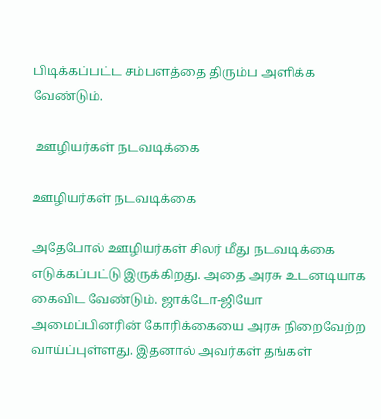பிடிக்கப்பட்ட சம்பளத்தை திரும்ப அளிக்க வேண்டும்.

 ஊழியர்கள் நடவடிக்கை

ஊழியர்கள் நடவடிக்கை

அதேபோல் ஊழியர்கள் சிலர் மீது நடவடிக்கை எடுக்கப்பட்டு இருக்கிறது. அதை அரசு உடனடியாக கைவிட வேண்டும். ஜாக்டோ-ஜியோ அமைப்பினரின் கோரிக்கையை அரசு நிறைவேற்ற வாய்ப்புள்ளது. இதனால் அவர்கள் தங்கள்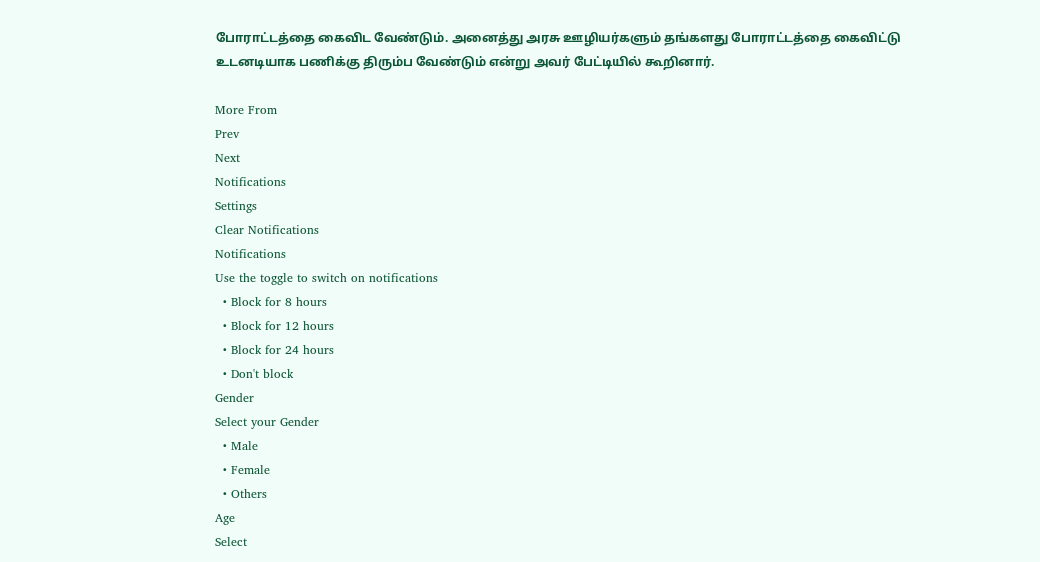போராட்டத்தை கைவிட வேண்டும். அனைத்து அரசு ஊழியர்களும் தங்களது போராட்டத்தை கைவிட்டு உடனடியாக பணிக்கு திரும்ப வேண்டும் என்று அவர் பேட்டியில் கூறினார்.

More From
Prev
Next
Notifications
Settings
Clear Notifications
Notifications
Use the toggle to switch on notifications
  • Block for 8 hours
  • Block for 12 hours
  • Block for 24 hours
  • Don't block
Gender
Select your Gender
  • Male
  • Female
  • Others
Age
Select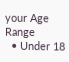your Age Range
  • Under 18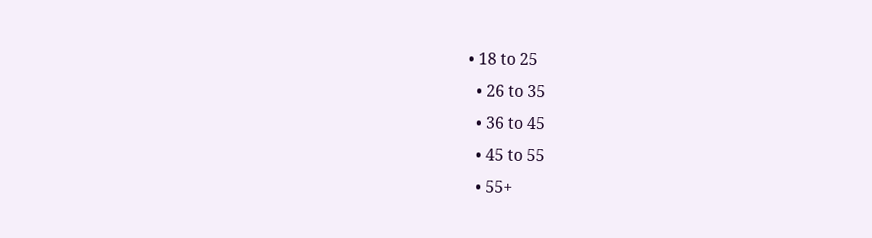• 18 to 25
  • 26 to 35
  • 36 to 45
  • 45 to 55
  • 55+